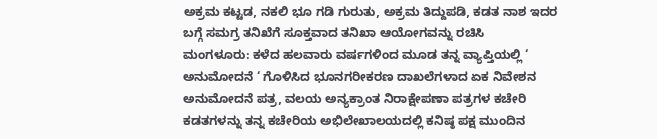ಅಕ್ರಮ ಕಟ್ಟಡ, ನಕಲಿ ಭೂ ಗಡಿ ಗುರುತು, ಅಕ್ರಮ ತಿದ್ದುಪಡಿ, ಕಡತ ನಾಶ ಇದರ ಬಗ್ಗೆ ಸಮಗ್ರ ತನಿಖೆಗೆ ಸೂಕ್ತವಾದ ತನಿಖಾ ಆಯೋಗವನ್ನು ರಚಿಸಿ
ಮಂಗಳೂರು: ಕಳೆದ ಹಲವಾರು ವರ್ಷಗಳಿಂದ ಮೂಡ ತನ್ನ ವ್ಯಾಪ್ತಿಯಲ್ಲಿ ‘ ಅನುಮೋದನೆ ‘ ಗೊಳಿಸಿದ ಭೂನಗರೀಕರಣ ದಾಖಲೆಗಳಾದ ಏಕ ನಿವೇಶನ ಅನುಮೋದನೆ ಪತ್ರ, ವಲಯ ಅನ್ಯಕ್ರಾಂತ ನಿರಾಕ್ಷೇಪಣಾ ಪತ್ರಗಳ ಕಚೇರಿ ಕಡತಗಳನ್ನು ತನ್ನ ಕಚೇರಿಯ ಅಭಿಲೇಖಾಲಯದಲ್ಲಿ ಕನಿಷ್ಠ ಪಕ್ಷ ಮುಂದಿನ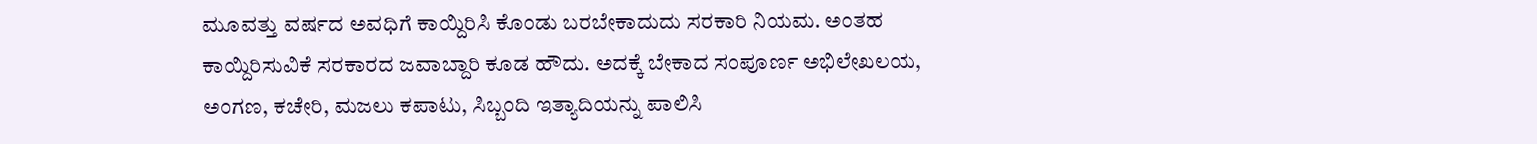ಮೂವತ್ತು ವರ್ಷದ ಅವಧಿಗೆ ಕಾಯ್ದಿರಿಸಿ ಕೊಂಡು ಬರಬೇಕಾದುದು ಸರಕಾರಿ ನಿಯಮ. ಅಂತಹ ಕಾಯ್ದಿರಿಸುವಿಕೆ ಸರಕಾರದ ಜವಾಬ್ದಾರಿ ಕೂಡ ಹೌದು. ಅದಕ್ಕೆ ಬೇಕಾದ ಸಂಪೂರ್ಣ ಅಭಿಲೇಖಲಯ, ಅಂಗಣ, ಕಚೇರಿ, ಮಜಲು ಕಪಾಟು, ಸಿಬ್ಬಂದಿ ಇತ್ಯಾದಿಯನ್ನು ಪಾಲಿಸಿ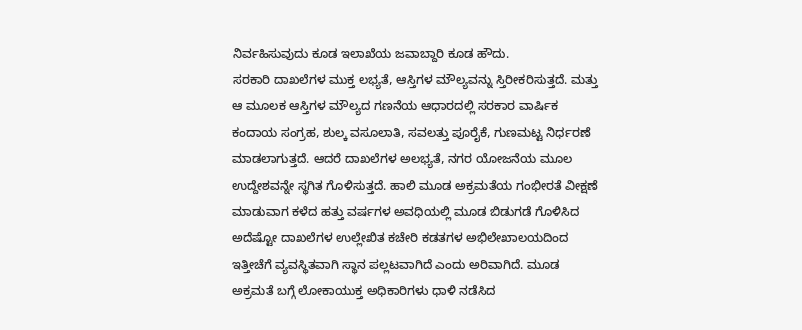ನಿರ್ವಹಿಸುವುದು ಕೂಡ ಇಲಾಖೆಯ ಜವಾಬ್ದಾರಿ ಕೂಡ ಹೌದು.
ಸರಕಾರಿ ದಾಖಲೆಗಳ ಮುಕ್ತ ಲಭ್ಯತೆ, ಆಸ್ತಿಗಳ ಮೌಲ್ಯವನ್ನು ಸ್ತಿರೀಕರಿಸುತ್ತದೆ. ಮತ್ತು ಆ ಮೂಲಕ ಆಸ್ತಿಗಳ ಮೌಲ್ಯದ ಗಣನೆಯ ಆಧಾರದಲ್ಲಿ ಸರಕಾರ ವಾರ್ಷಿಕ ಕಂದಾಯ ಸಂಗ್ರಹ, ಶುಲ್ಕ ವಸೂಲಾತಿ, ಸವಲತ್ತು ಪೂರೈಕೆ, ಗುಣಮಟ್ಟ ನಿರ್ಧರಣೆ ಮಾಡಲಾಗುತ್ತದೆ. ಆದರೆ ದಾಖಲೆಗಳ ಅಲಭ್ಯತೆ, ನಗರ ಯೋಜನೆಯ ಮೂಲ ಉದ್ದೇಶವನ್ನೇ ಸ್ಥಗಿತ ಗೊಳಿಸುತ್ತದೆ. ಹಾಲಿ ಮೂಡ ಅಕ್ರಮತೆಯ ಗಂಭೀರತೆ ವೀಕ್ಷಣೆ ಮಾಡುವಾಗ ಕಳೆದ ಹತ್ತು ವರ್ಷಗಳ ಅವಧಿಯಲ್ಲಿ ಮೂಡ ಬಿಡುಗಡೆ ಗೊಳಿಸಿದ ಅದೆಷ್ಟೋ ದಾಖಲೆಗಳ ಉಲ್ಲೇಖಿತ ಕಚೇರಿ ಕಡತಗಳ ಅಭಿಲೇಖಾಲಯದಿಂದ ಇತ್ತೀಚೆಗೆ ವ್ಯವಸ್ಥಿತವಾಗಿ ಸ್ಥಾನ ಪಲ್ಲಟವಾಗಿದೆ ಎಂದು ಅರಿವಾಗಿದೆ. ಮೂಡ ಅಕ್ರಮತೆ ಬಗ್ಗೆ ಲೋಕಾಯುಕ್ತ ಅಧಿಕಾರಿಗಳು ಧಾಳಿ ನಡೆಸಿದ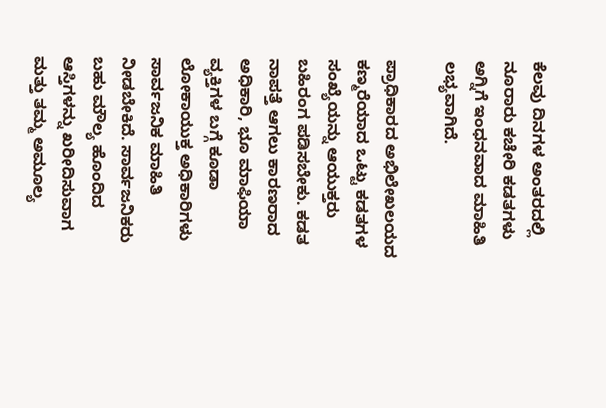ಕೆಲವು ದಿನಗಳ ಅಂತರದಲ್ಲಿ ನೂರಾರು ಕಚೇರಿ ಕಡತಗಳು ಅಗ್ನಿಗೆ ಇಂಧನವಾದ ಮಾಹಿತಿ ಲಭ್ಯವಾಗಿದೆ.

ಪ್ರಾಧಿಕಾರದ ಅಭಿಲೇಖಲಯದ ಕಣ್ಮರೆಯಾದ ಒಟ್ಟು ಕಡತಗಳ ಸಂಖ್ಯೆಯನ್ನು ಆಯುಕ್ತರು ಬಹಿರಂಗ ಪಡಿಸಬೇಕು. ಕಡತ ನಾಪತ್ತೆ ಆಗಲು ಕಾರಣರಾದ ಅಧಿಕಾರಿ, ಭೂ ಮಾಫಿಯಾ ವ್ಯಕ್ತಿಗಳ ಬಗ್ಗೆ ಕೂಡಾ ಲೋಕಾಯುಕ್ತ ಅಧಿಕಾರಿಗಳು ಸಾರ್ವಜನಿಕ ಮಾಹಿತಿ ನೀಡಬೇಕಿದೆ. ಸಾರ್ವಜನಿಕರು ಬಹು ಮೌಲ್ಯ ಹೊಂದಿದ ಆಸ್ತಿಗಳನ್ನು ಖರೀದಿಸುವಾಗ ಮತ್ತು ತಮ್ಮ ಅಮೂಲ್ಯ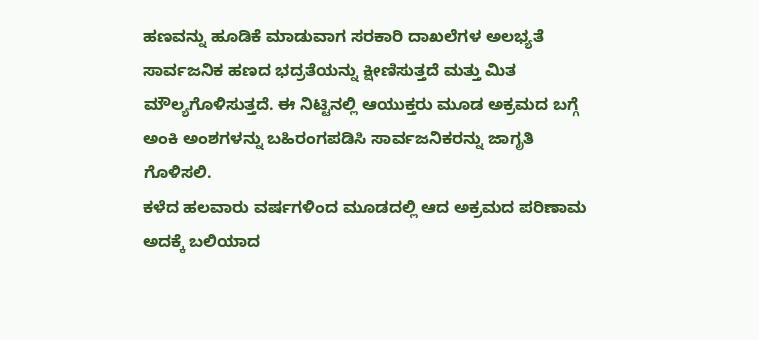ಹಣವನ್ನು ಹೂಡಿಕೆ ಮಾಡುವಾಗ ಸರಕಾರಿ ದಾಖಲೆಗಳ ಅಲಭ್ಯತೆ ಸಾರ್ವಜನಿಕ ಹಣದ ಭದ್ರತೆಯನ್ನು ಕ್ಷೀಣಿಸುತ್ತದೆ ಮತ್ತು ಮಿತ ಮೌಲ್ಯಗೊಳಿಸುತ್ತದೆ. ಈ ನಿಟ್ಟಿನಲ್ಲಿ ಆಯುಕ್ತರು ಮೂಡ ಅಕ್ರಮದ ಬಗ್ಗೆ ಅಂಕಿ ಅಂಶಗಳನ್ನು ಬಹಿರಂಗಪಡಿಸಿ ಸಾರ್ವಜನಿಕರನ್ನು ಜಾಗೃತಿ ಗೊಳಿಸಲಿ.
ಕಳೆದ ಹಲವಾರು ವರ್ಷಗಳಿಂದ ಮೂಡದಲ್ಲಿ ಆದ ಅಕ್ರಮದ ಪರಿಣಾಮ ಅದಕ್ಕೆ ಬಲಿಯಾದ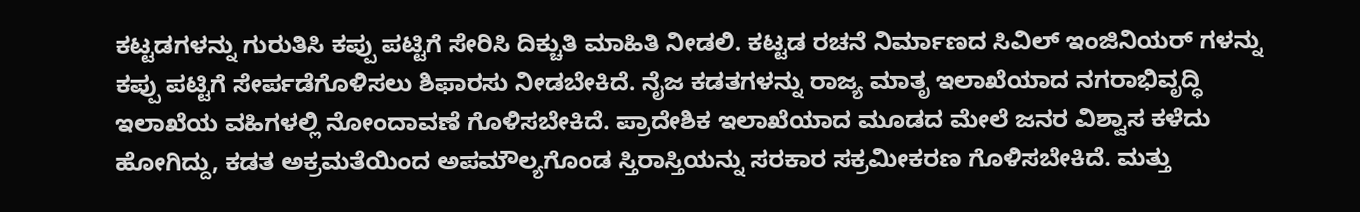ಕಟ್ಟಡಗಳನ್ನು ಗುರುತಿಸಿ ಕಪ್ಪು ಪಟ್ಟಿಗೆ ಸೇರಿಸಿ ದಿಕ್ಚುತಿ ಮಾಹಿತಿ ನೀಡಲಿ. ಕಟ್ಟಡ ರಚನೆ ನಿರ್ಮಾಣದ ಸಿವಿಲ್ ಇಂಜಿನಿಯರ್ ಗಳನ್ನು ಕಪ್ಪು ಪಟ್ಟಿಗೆ ಸೇರ್ಪಡೆಗೊಳಿಸಲು ಶಿಫಾರಸು ನೀಡಬೇಕಿದೆ. ನೈಜ ಕಡತಗಳನ್ನು ರಾಜ್ಯ ಮಾತೃ ಇಲಾಖೆಯಾದ ನಗರಾಭಿವೃದ್ಧಿ ಇಲಾಖೆಯ ವಹಿಗಳಲ್ಲಿ ನೋಂದಾವಣೆ ಗೊಳಿಸಬೇಕಿದೆ. ಪ್ರಾದೇಶಿಕ ಇಲಾಖೆಯಾದ ಮೂಡದ ಮೇಲೆ ಜನರ ವಿಶ್ವಾಸ ಕಳೆದು ಹೋಗಿದ್ದು, ಕಡತ ಅಕ್ರಮತೆಯಿಂದ ಅಪಮೌಲ್ಯಗೊಂಡ ಸ್ತಿರಾಸ್ತಿಯನ್ನು ಸರಕಾರ ಸಕ್ರಮೀಕರಣ ಗೊಳಿಸಬೇಕಿದೆ. ಮತ್ತು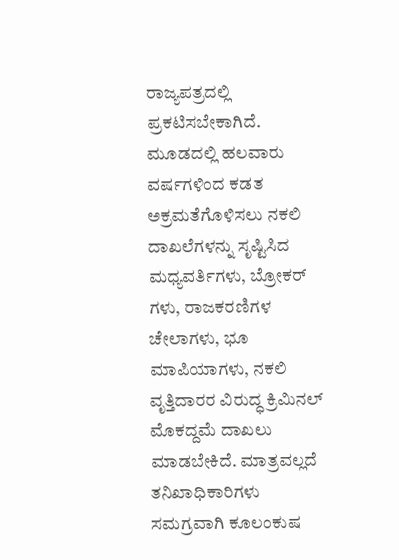ರಾಜ್ಯಪತ್ರದಲ್ಲಿ ಪ್ರಕಟಿಸಬೇಕಾಗಿದೆ.
ಮೂಡದಲ್ಲಿ ಹಲವಾರು ವರ್ಷಗಳಿಂದ ಕಡತ ಅಕ್ರಮತೆಗೊಳಿಸಲು ನಕಲಿ ದಾಖಲೆಗಳನ್ನು ಸೃಷ್ಟಿಸಿದ ಮಧ್ಯವರ್ತಿಗಳು, ಬ್ರೋಕರ್ ಗಳು, ರಾಜಕರಣಿಗಳ ಚೇಲಾಗಳು, ಭೂ ಮಾಪಿಯಾಗಳು, ನಕಲಿ ವೃತ್ತಿದಾರರ ವಿರುದ್ಧ ಕ್ರಿಮಿನಲ್ ಮೊಕದ್ದಮೆ ದಾಖಲು ಮಾಡಬೇಕಿದೆ. ಮಾತ್ರವಲ್ಲದೆ ತನಿಖಾಧಿಕಾರಿಗಳು ಸಮಗ್ರವಾಗಿ ಕೂಲಂಕುಷ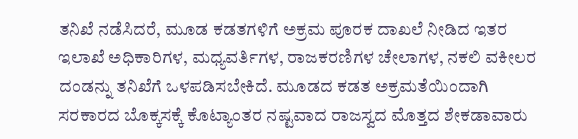ತನಿಖೆ ನಡೆಸಿದರೆ, ಮೂಡ ಕಡತಗಳಿಗೆ ಅಕ್ರಮ ಪೂರಕ ದಾಖಲೆ ನೀಡಿದ ಇತರ ಇಲಾಖೆ ಅಧಿಕಾರಿಗಳ, ಮಧ್ಯವರ್ತಿಗಳ, ರಾಜಕರಣಿಗಳ ಚೇಲಾಗಳ, ನಕಲಿ ವಕೀಲರ ದಂಡನ್ನು ತನಿಖೆಗೆ ಒಳಪಡಿಸಬೇಕಿದೆ. ಮೂಡದ ಕಡತ ಅಕ್ರಮತೆಯಿಂದಾಗಿ ಸರಕಾರದ ಬೊಕ್ಕಸಕ್ಕೆ ಕೊಟ್ಯಾಂತರ ನಷ್ಟವಾದ ರಾಜಸ್ವದ ಮೊತ್ತದ ಶೇಕಡಾವಾರು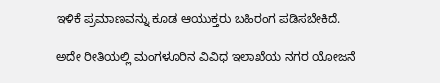ಇಳಿಕೆ ಪ್ರಮಾಣವನ್ನು ಕೂಡ ಆಯುಕ್ತರು ಬಹಿರಂಗ ಪಡಿಸಬೇಕಿದೆ.

ಅದೇ ರೀತಿಯಲ್ಲಿ ಮಂಗಳೂರಿನ ವಿವಿಧ ಇಲಾಖೆಯ ನಗರ ಯೋಜನೆ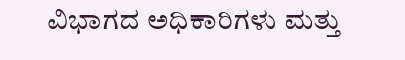ವಿಭಾಗದ ಅಧಿಕಾರಿಗಳು ಮತ್ತು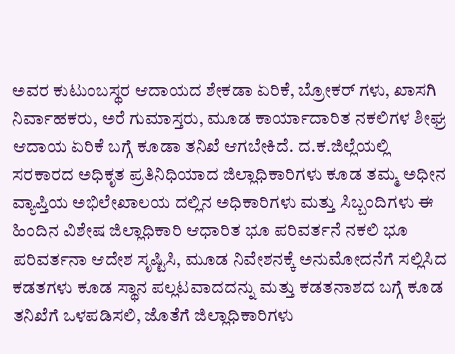ಅವರ ಕುಟುಂಬಸ್ಥರ ಆದಾಯದ ಶೇಕಡಾ ಏರಿಕೆ, ಬ್ರೋಕರ್ ಗಳು, ಖಾಸಗಿ ನಿರ್ವಾಹಕರು, ಅರೆ ಗುಮಾಸ್ತರು, ಮೂಡ ಕಾರ್ಯಾದಾರಿತ ನಕಲಿಗಳ ಶೀಘ್ರ ಆದಾಯ ಏರಿಕೆ ಬಗ್ಗೆ ಕೂಡಾ ತನಿಖೆ ಆಗಬೇಕಿದೆ. ದ.ಕ.ಜಿಲ್ಲೆಯಲ್ಲಿ ಸರಕಾರದ ಅಧಿಕೃತ ಪ್ರತಿನಿಧಿಯಾದ ಜಿಲ್ಲಾಧಿಕಾರಿಗಳು ಕೂಡ ತಮ್ಮ ಅಧೀನ ವ್ಯಾಪ್ತಿಯ ಅಭಿಲೇಖಾಲಯ ದಲ್ಲಿನ ಅಧಿಕಾರಿಗಳು ಮತ್ತು ಸಿಬ್ಬಂದಿಗಳು ಈ ಹಿಂದಿನ ವಿಶೇಷ ಜಿಲ್ಲಾಧಿಕಾರಿ ಆಧಾರಿತ ಭೂ ಪರಿವರ್ತನೆ ನಕಲಿ ಭೂ ಪರಿವರ್ತನಾ ಆದೇಶ ಸೃಷ್ಟಿಸಿ, ಮೂಡ ನಿವೇಶನಕ್ಕೆ ಅನುಮೋದನೆಗೆ ಸಲ್ಲಿಸಿದ ಕಡತಗಳು ಕೂಡ ಸ್ಥಾನ ಪಲ್ಲಟವಾದದನ್ನು ಮತ್ತು ಕಡತನಾಶದ ಬಗ್ಗೆ ಕೂಡ ತನಿಖೆಗೆ ಒಳಪಡಿಸಲಿ, ಜೊತೆಗೆ ಜಿಲ್ಲಾಧಿಕಾರಿಗಳು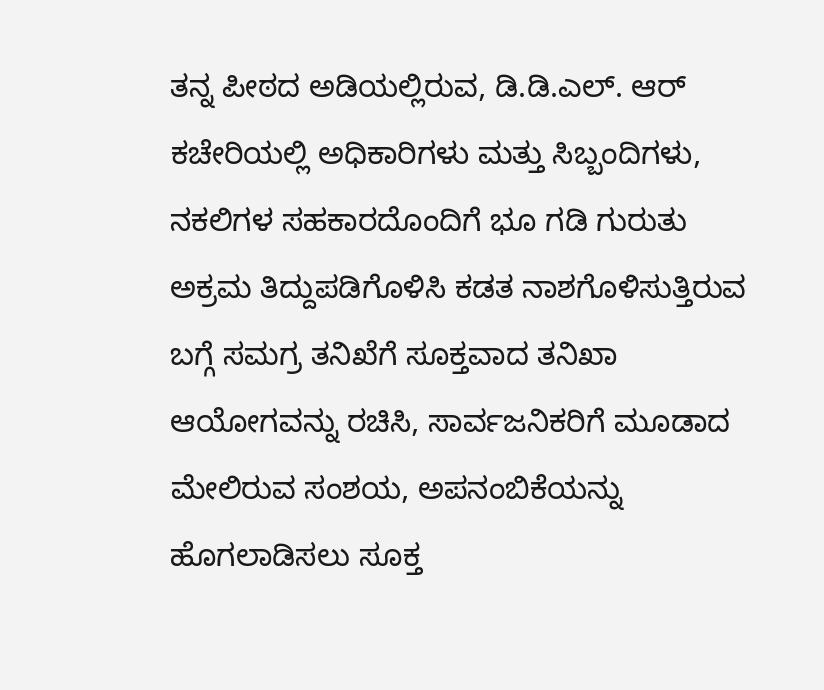ತನ್ನ ಪೀಠದ ಅಡಿಯಲ್ಲಿರುವ, ಡಿ.ಡಿ.ಎಲ್. ಆರ್ ಕಚೇರಿಯಲ್ಲಿ ಅಧಿಕಾರಿಗಳು ಮತ್ತು ಸಿಬ್ಬಂದಿಗಳು, ನಕಲಿಗಳ ಸಹಕಾರದೊಂದಿಗೆ ಭೂ ಗಡಿ ಗುರುತು ಅಕ್ರಮ ತಿದ್ದುಪಡಿಗೊಳಿಸಿ ಕಡತ ನಾಶಗೊಳಿಸುತ್ತಿರುವ ಬಗ್ಗೆ ಸಮಗ್ರ ತನಿಖೆಗೆ ಸೂಕ್ತವಾದ ತನಿಖಾ ಆಯೋಗವನ್ನು ರಚಿಸಿ, ಸಾರ್ವಜನಿಕರಿಗೆ ಮೂಡಾದ ಮೇಲಿರುವ ಸಂಶಯ, ಅಪನಂಬಿಕೆಯನ್ನು ಹೊಗಲಾಡಿಸಲು ಸೂಕ್ತ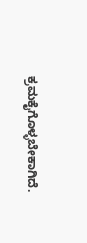ಕ್ರಮಕೈಗೊಳ್ಳಬೇಕಾಗಿದೆ.